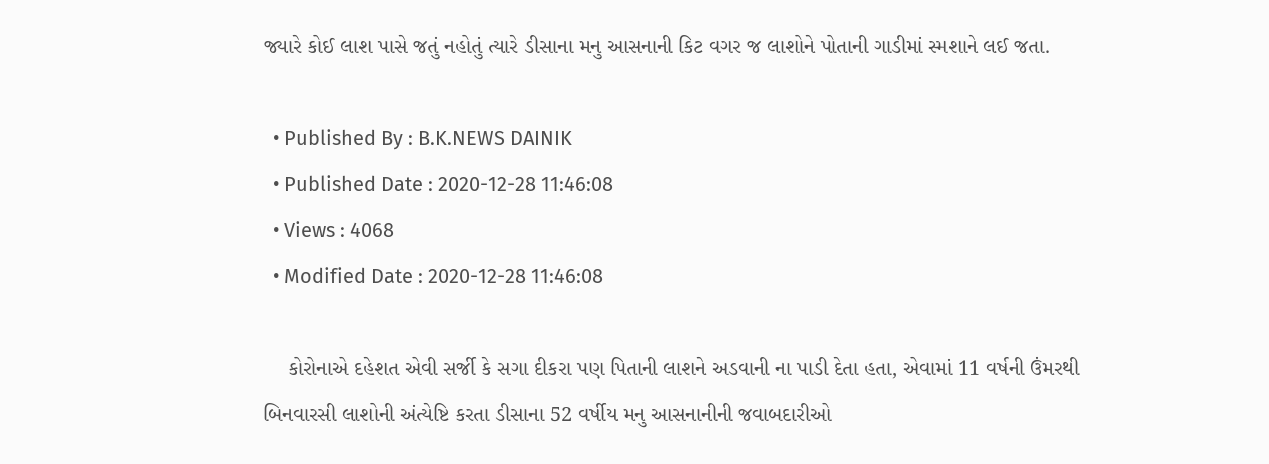જ્યારે કોઈ લાશ પાસે જતું નહોતું ત્યારે ડીસાના મનુ આસનાની કિટ વગર જ લાશોને પોતાની ગાડીમાં સ્મશાને લઈ જતા.

  • Published By : B.K.NEWS DAINIK
  • Published Date : 2020-12-28 11:46:08
  • Views : 4068
  • Modified Date : 2020-12-28 11:46:08

    કોરોનાએ દહેશત એવી સર્જી કે સગા દીકરા પણ પિતાની લાશને અડવાની ના પાડી દેતા હતા, એવામાં 11 વર્ષની ઉંમરથી બિનવારસી લાશોની અંત્યેષ્ટિ કરતા ડીસાના 52 વર્ષીય મનુ આસનાનીની જવાબદારીઓ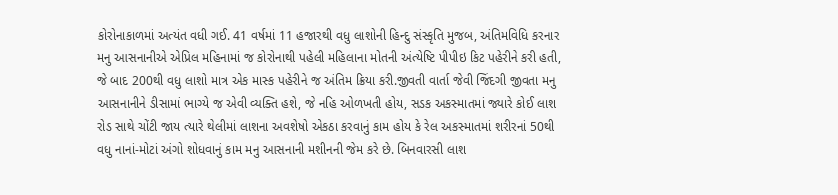કોરોનાકાળમાં અત્યંત વધી ગઈ. 41 વર્ષમાં 11 હજારથી વધુ લાશોની હિન્દુ સંસ્કૃતિ મુજબ, અંતિમવિધિ કરનાર મનુ આસનાનીએ એપ્રિલ મહિનામાં જ કોરોનાથી પહેલી મહિલાના મોતની અંત્યેષ્ટિ પીપીઇ કિટ પહેરીને કરી હતી, જે બાદ 200થી વધુ લાશો માત્ર એક માસ્ક પહેરીને જ અંતિમ ક્રિયા કરી.જીવતી વાર્તા જેવી જિંદગી જીવતા મનુ આસનાનીને ડીસામાં ભાગ્યે જ એવી વ્યક્તિ હશે, જે નહિ ઓળખતી હોય, સડક અકસ્માતમાં જ્યારે કોઈ લાશ રોડ સાથે ચોંટી જાય ત્યારે થેલીમાં લાશના અવશેષો એકઠા કરવાનું કામ હોય કે રેલ અકસ્માતમાં શરીરનાં 50થી વધુ નાનાં-મોટાં અંગો શોધવાનું કામ મનુ આસનાની મશીનની જેમ કરે છે. બિનવારસી લાશ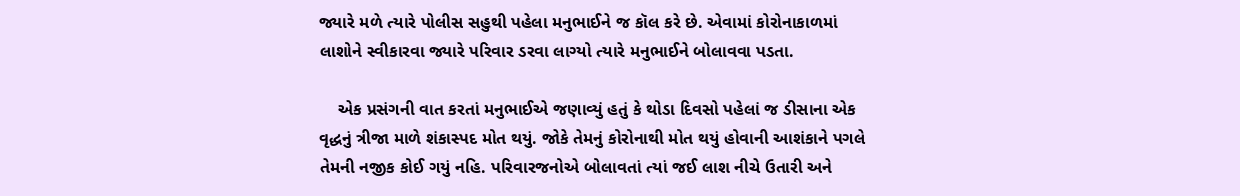જ્યારે મળે ત્યારે પોલીસ સહુથી પહેલા મનુભાઈને જ કૉલ કરે છે. એવામાં કોરોનાકાળમાં લાશોને સ્વીકારવા જ્યારે પરિવાર ડરવા લાગ્યો ત્યારે મનુભાઈને બોલાવવા પડતા.

    એક પ્રસંગની વાત કરતાં મનુભાઈએ જણાવ્યું હતું કે થોડા દિવસો પહેલાં જ ડીસાના એક વૃદ્ધનું ત્રીજા માળે શંકાસ્પદ મોત થયું. જોકે તેમનું કોરોનાથી મોત થયું હોવાની આશંકાને પગલે તેમની નજીક કોઈ ગયું નહિ. પરિવારજનોએ બોલાવતાં ત્યાં જઈ લાશ નીચે ઉતારી અને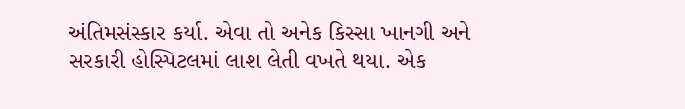અંતિમસંસ્કાર કર્યા. એવા તો અનેક કિસ્સા ખાનગી અને સરકારી હોસ્પિટલમાં લાશ લેતી વખતે થયા. એક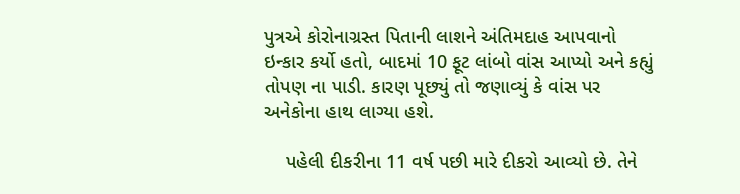પુત્રએ કોરોનાગ્રસ્ત પિતાની લાશને અંતિમદાહ આપવાનો ઇન્કાર કર્યો હતો, બાદમાં 10 ફૂટ લાંબો વાંસ આપ્યો અને કહ્યું તોપણ ના પાડી. કારણ પૂછ્યું તો જણાવ્યું કે વાંસ પર અનેકોના હાથ લાગ્યા હશે.

    પહેલી દીકરીના 11 વર્ષ પછી મારે દીકરો આવ્યો છે. તેને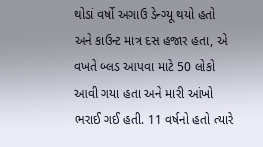થોડાં વર્ષો અગાઉ ડેન્ગ્યૂ થયો હતો અને કાઉન્ટ માત્ર દસ હજાર હતા, એ વખતે બ્લડ આપવા માટે 50 લોકો આવી ગયા હતા અને મારી આંખો ભરાઈ ગઈ હતી. 11 વર્ષનો હતો ત્યારે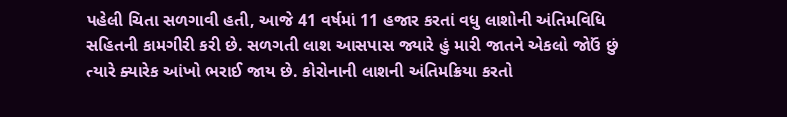પહેલી ચિતા સળગાવી હતી, આજે 41 વર્ષમાં 11 હજાર કરતાં વધુ લાશોની અંતિમવિધિ સહિતની કામગીરી કરી છે. સળગતી લાશ આસપાસ જ્યારે હું મારી જાતને એકલો જોઉં છું ત્યારે ક્યારેક આંખો ભરાઈ જાય છે. કોરોનાની લાશની અંતિમક્રિયા કરતો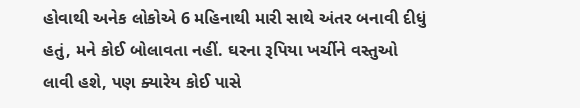હોવાથી અનેક લોકોએ 6 મહિનાથી મારી સાથે અંતર બનાવી દીધું હતું, મને કોઈ બોલાવતા નહીં. ઘરના રૂપિયા ખર્ચીને વસ્તુઓ લાવી હશે, પણ ક્યારેય કોઈ પાસે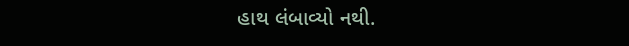હાથ લંબાવ્યો નથી.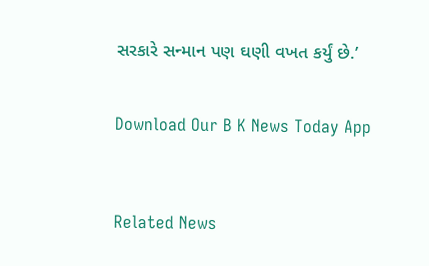સરકારે સન્માન પણ ઘણી વખત કર્યું છે.’


Download Our B K News Today App



Related News